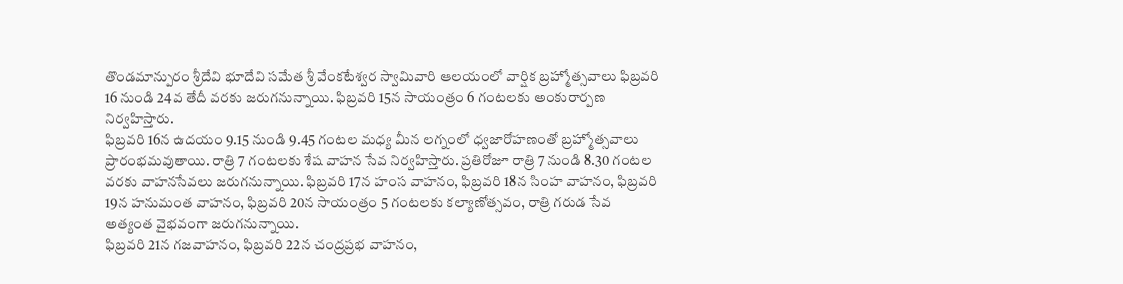తొండమాన్పురం శ్రీదేవి భూదేవి సమేత శ్రీ వేంకటేశ్వర స్వామివారి ఆలయంలో వార్షిక బ్రహ్మోత్సవాలు ఫిబ్రవరి 16 నుండి 24వ తేదీ వరకు జరుగనున్నాయి. ఫిబ్రవరి 15న సాయంత్రం 6 గంటలకు అంకురార్పణ నిర్వహిస్తారు.
ఫిబ్రవరి 16న ఉదయం 9.15 నుండి 9.45 గంటల మధ్య మీన లగ్నంలో ధ్వజారోహణంతో బ్రహ్మోత్సవాలు ప్రారంభమవుతాయి. రాత్రి 7 గంటలకు శేష వాహన సేవ నిర్వహిస్తారు. ప్రతిరోజూ రాత్రి 7 నుండి 8.30 గంటల వరకు వాహనసేవలు జరుగనున్నాయి. ఫిబ్రవరి 17న హంస వాహనం, ఫిబ్రవరి 18న సింహ వాహనం, ఫిబ్రవరి 19న హనుమంత వాహనం, ఫిబ్రవరి 20న సాయంత్రం 5 గంటలకు కల్యాణోత్సవం, రాత్రి గరుడ సేవ అత్యంత వైభవంగా జరుగనున్నాయి.
ఫిబ్రవరి 21న గజవాహనం, ఫిబ్రవరి 22న చంద్రప్రభ వాహనం,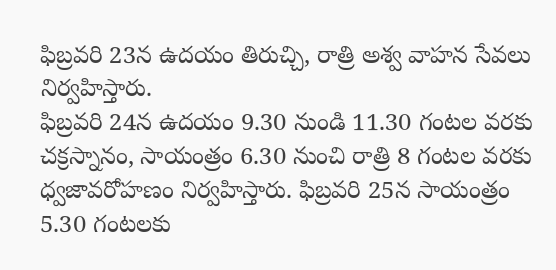ఫిబ్రవరి 23న ఉదయం తిరుచ్చి, రాత్రి అశ్వ వాహన సేవలు నిర్వహిస్తారు.
ఫిబ్రవరి 24న ఉదయం 9.30 నుండి 11.30 గంటల వరకు చక్రస్నానం, సాయంత్రం 6.30 నుంచి రాత్రి 8 గంటల వరకు ధ్వజావరోహణం నిర్వహిస్తారు. ఫిబ్రవరి 25న సాయంత్రం 5.30 గంటలకు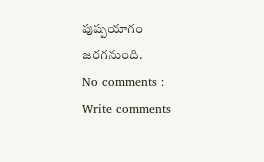పుష్పయాగం జరగనుంది.
No comments :
Write comments